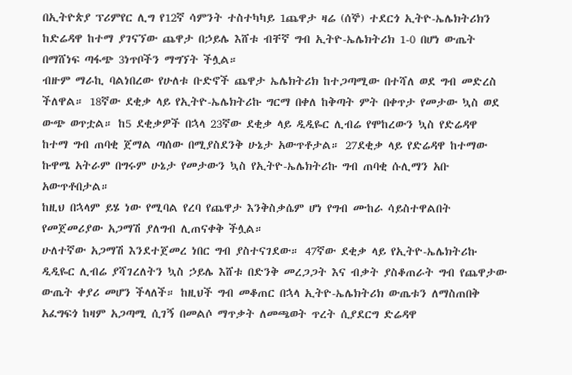በኢትዮጵያ ፕሪምየር ሊግ የ12ኛ ሳምንት ተስተካካይ 1ጨዋታ ዛሬ (ሰኞ) ተደርጎ ኢትዮ-ኤሌክትሪክን ከድሬዳዋ ከተማ ያገናኘው ጨዋታ በኃይሌ እሸቱ ብቸኛ ግብ ኢትዮ-ኤሌክትሪክ 1-0 በሆነ ውጤት በማሸነፍ ጣፋጭ 3ነጥቦችን ማግኘት ችሏል።
ብዙም ማራኪ ባልነበረው የሁለቱ ቡድኖች ጨዋታ ኤሌክትሪክ ከተጋጣሚው በተሻለ ወደ ግብ መድረስ ችለዋል። 18ኛው ደቂቃ ላይ የኢትዮ-ኤሌክትሪኩ ግርማ በቀለ ከቅጣት ምት በቀጥታ የመታው ኳስ ወደ ውጭ ወጥቷል። ከ5 ደቂቃዎች በኋላ 23ኛው ደቂቃ ላይ ዲዲዬር ሊብሬ የሞከረውን ኳስ የድሬዳዋ ከተማ ግብ ጠባቂ ጀማል ጣሰው በሚያስደንቅ ሁኔታ አውጥቶታል። 27ደቂቃ ላይ የድሬዳዋ ከተማው ኩዋሜ አትራም በግሩም ሁኔታ የመታውን ኳስ የኢትዮ-ኤሌክትሪኩ ግብ ጠባቂ ሱሊማን አቡ አውጥቶበታል።
ከዚህ በኋላም ይሄ ነው የሚባል የረባ የጨዋታ እንቅስቃሴም ሆነ የግብ ሙከራ ሳይስተዋልበት የመጀመሪያው አጋማሽ ያለግብ ሊጠናቀቅ ችሏል።
ሁለተኛው አጋማሽ እንደተጀመረ ነበር ግብ ያስተናገደው። 47ኛው ደቂቃ ላይ የኢትዮ-ኤሌክትሪኩ ዲዲዬር ሊብሬ ያሻገረለትን ኳስ ኃይሌ እሸቱ በድንቅ መረጋጋት እና ብቃት ያስቆጠራት ግብ የጨዋታው ውጤት ቀያሪ መሆን ችላለች። ከዚህች ግብ መቆጠር በኋላ ኢትዮ-ኤሌክትሪክ ውጤቱን ለማስጠበቅ አፈግፍጎ ከዛም አጋጣሚ ሲገኝ በመልሶ ማጥቃት ለመጫወት ጥረት ሲያደርግ ድሬዳዋ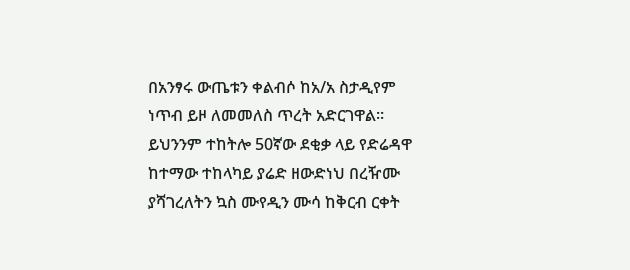በአንፃሩ ውጤቱን ቀልብሶ ከአ/አ ስታዲየም ነጥብ ይዞ ለመመለስ ጥረት አድርገዋል። ይህንንም ተከትሎ 50ኛው ደቂቃ ላይ የድሬዳዋ ከተማው ተከላካይ ያሬድ ዘውድነህ በረዥሙ ያሻገረለትን ኳስ ሙየዲን ሙሳ ከቅርብ ርቀት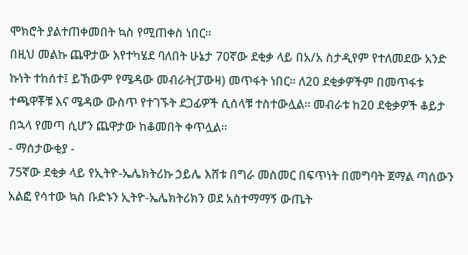ሞክሮት ያልተጠቀመበት ኳስ የሚጠቀስ ነበር።
በዚህ መልኩ ጨዋታው እየተካሄደ ባለበት ሁኔታ 70ኛው ደቂቃ ላይ በአ/አ ስታዲየም የተለመደው አንድ ኩነት ተከሰተ፤ ይኸውም የሜዳው መብራት(ፓውዛ) መጥፋት ነበር። ለ20 ደቂቃዎችም በመጥፋቱ ተጫዋቾቹ እና ሜዳው ውስጥ የተገኙት ደጋፊዎች ሲሰላቹ ተስተውሏል። መብራቱ ከ20 ደቂቃዎች ቆይታ በኋላ የመጣ ሲሆን ጨዋታው ከቆመበት ቀጥሏል።
- ማሰታውቂያ -
75ኛው ደቂቃ ላይ የኢትዮ-ኤሌክትሪኩ ኃይሌ እሸቱ በግራ መስመር በፍጥነት በመግባት ጀማል ጣሰውን አልፎ የሳተው ኳስ ቡድኑን ኢትዮ-ኤሌክትሪክን ወደ አስተማማኝ ውጤት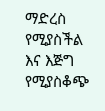ማድረስ የሚያስችል እና እጅግ የሚያስቆጭ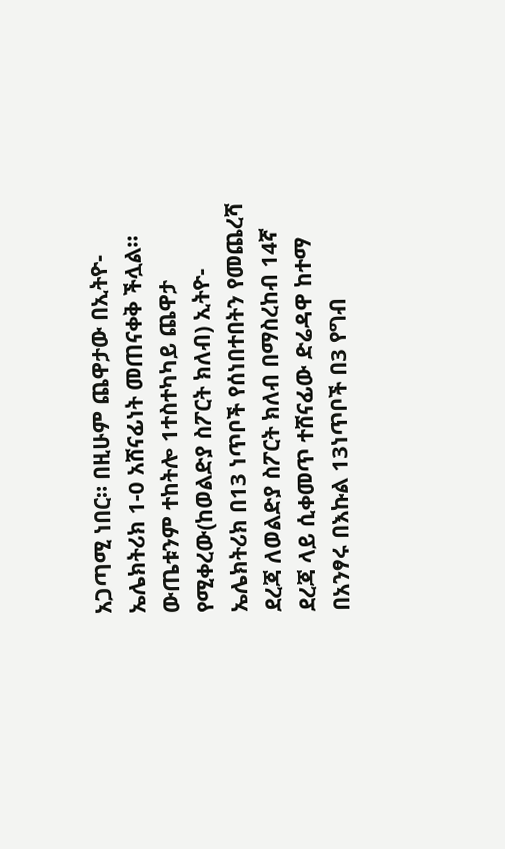አጋጣሚ ነበር። በዚሁም ጨዋታው በኢትዮ-ኤሌክትሪክ 1-0 አሸናፊነት መጠናቀቅ ችሏል።
ውጤቱንም ተከትሎ 1ተስተካካይ ጨዋታ የሚቀረው(ከወልድያ ስፖርት ክለብ) ኢትዮ-ኤሌክትሪክ በ13 ነጥቦች የሰነበተበትን የመጨረሻ ደረጃ ለወልድያ ስፖርት ክለብ በማስረከብ 14ኛ ደረጃ ላይ ሲቀመጥ ተሸናፊው ድሬዳዋ ከተማ በአንፃሩ በእኩል 13ነጥቦች በ3 የግብ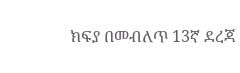ክፍያ በመብለጥ 13ኛ ደረጃ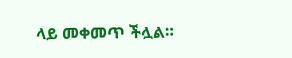ላይ መቀመጥ ችሏል።